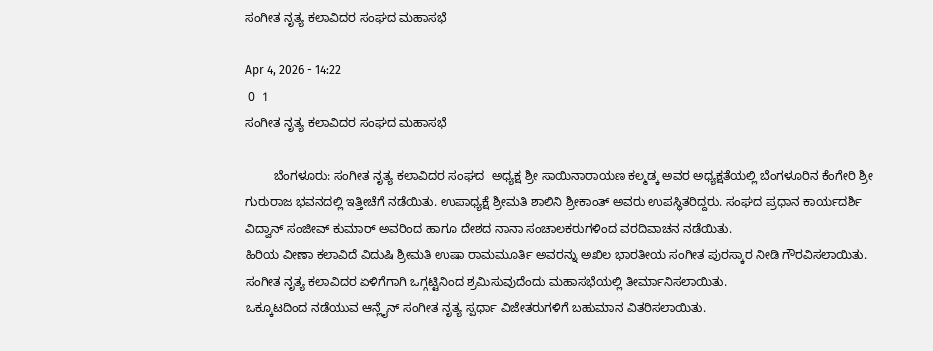ಸಂಗೀತ ನೃತ್ಯ ಕಲಾವಿದರ ಸಂಘದ ಮಹಾಸಭೆ

Apr 4, 2026 - 14:22
 0  1
ಸಂಗೀತ ನೃತ್ಯ ಕಲಾವಿದರ ಸಂಘದ ಮಹಾಸಭೆ

        ಬೆಂಗಳೂರು: ಸಂಗೀತ ನೃತ್ಯ ಕಲಾವಿದರ ಸಂಘದ  ಅಧ್ಯಕ್ಷ ಶ್ರೀ ಸಾಯಿನಾರಾಯಣ ಕಲ್ಮಡ್ಕ ಅವರ ಅಧ್ಯಕ್ಷತೆಯಲ್ಲಿ ಬೆಂಗಳೂರಿನ ಕೆಂಗೇರಿ ಶ್ರೀ ಗುರುರಾಜ ಭವನದಲ್ಲಿ ಇತ್ತೀಚೆಗೆ ನಡೆಯಿತು. ಉಪಾಧ್ಯಕ್ಷೆ ಶ್ರೀಮತಿ ಶಾಲಿನಿ ಶ್ರೀಕಾಂತ್ ಅವರು ಉಪಸ್ಥಿತರಿದ್ದರು. ಸಂಘದ ಪ್ರಧಾನ ಕಾರ್ಯದರ್ಶಿ ವಿದ್ವಾನ್ ಸಂಜೀವ್ ಕುಮಾರ್ ಅವರಿಂದ ಹಾಗೂ ದೇಶದ ನಾನಾ ಸಂಚಾಲಕರುಗಳಿಂದ ವರದಿವಾಚನ ನಡೆಯಿತು.
ಹಿರಿಯ ವೀಣಾ ಕಲಾವಿದೆ ವಿದುಷಿ ಶ್ರೀಮತಿ ಉಷಾ ರಾಮಮೂರ್ತಿ ಅವರನ್ನು ಅಖಿಲ ಭಾರತೀಯ ಸಂಗೀತ ಪುರಸ್ಕಾರ ನೀಡಿ ಗೌರವಿಸಲಾಯಿತು.
ಸಂಗೀತ ನೃತ್ಯ ಕಲಾವಿದರ ಏಳಿಗೆಗಾಗಿ ಒಗ್ಗಟ್ಟಿನಿಂದ ಶ್ರಮಿಸುವುದೆಂದು ಮಹಾಸಭೆಯಲ್ಲಿ ತೀರ್ಮಾನಿಸಲಾಯಿತು.
ಒಕ್ಕೂಟದಿಂದ ನಡೆಯುವ ಆನ್ಲೈನ್ ಸಂಗೀತ ನೃತ್ಯ ಸ್ಪರ್ಧಾ ವಿಜೇತರುಗಳಿಗೆ ಬಹುಮಾನ ವಿತರಿಸಲಾಯಿತು.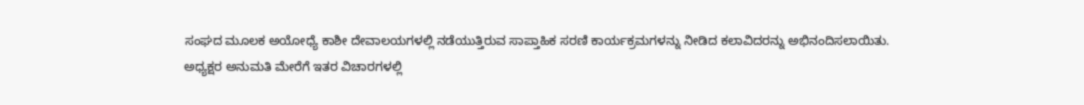ಸಂಘದ ಮೂಲಕ ಅಯೋಧ್ಯೆ ಕಾಶೀ ದೇವಾಲಯಗಳಲ್ಲಿ ನಡೆಯುತ್ತಿರುವ ಸಾಪ್ತಾಹಿಕ ಸರಣಿ ಕಾರ್ಯಕ್ರಮಗಳನ್ನು ನೀಡಿದ ಕಲಾವಿದರನ್ನು ಅಭಿನಂದಿಸಲಾಯಿತು.
ಅಧ್ಯಕ್ಷರ ಅನುಮತಿ ಮೇರೆಗೆ ಇತರ ವಿಚಾರಗಳಲ್ಲಿ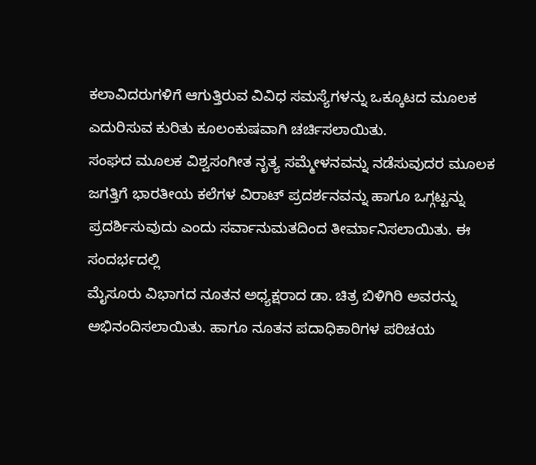ಕಲಾವಿದರುಗಳಿಗೆ ಆಗುತ್ತಿರುವ ವಿವಿಧ ಸಮಸ್ಯೆಗಳನ್ನು ಒಕ್ಕೂಟದ ಮೂಲಕ ಎದುರಿಸುವ ಕುರಿತು ಕೂಲಂಕುಷವಾಗಿ ಚರ್ಚಿಸಲಾಯಿತು.
ಸಂಘದ ಮೂಲಕ ವಿಶ್ವಸಂಗೀತ ನೃತ್ಯ ಸಮ್ಮೇಳನವನ್ನು ನಡೆಸುವುದರ ಮೂಲಕ ಜಗತ್ತಿಗೆ ಭಾರತೀಯ ಕಲೆಗಳ ವಿರಾಟ್ ಪ್ರದರ್ಶನವನ್ನು ಹಾಗೂ ಒಗ್ಗಟ್ಟನ್ನು ಪ್ರದರ್ಶಿಸುವುದು ಎಂದು ಸರ್ವಾನುಮತದಿಂದ ತೀರ್ಮಾನಿಸಲಾಯಿತು. ಈ ಸಂದರ್ಭದಲ್ಲಿ
ಮೈಸೂರು ವಿಭಾಗದ ನೂತನ ಅಧ್ಯಕ್ಷರಾದ ಡಾ. ಚಿತ್ರ ಬಿಳಿಗಿರಿ ಅವರನ್ನು ಅಭಿನಂದಿಸಲಾಯಿತು. ಹಾಗೂ ನೂತನ ಪದಾಧಿಕಾರಿಗಳ ಪರಿಚಯ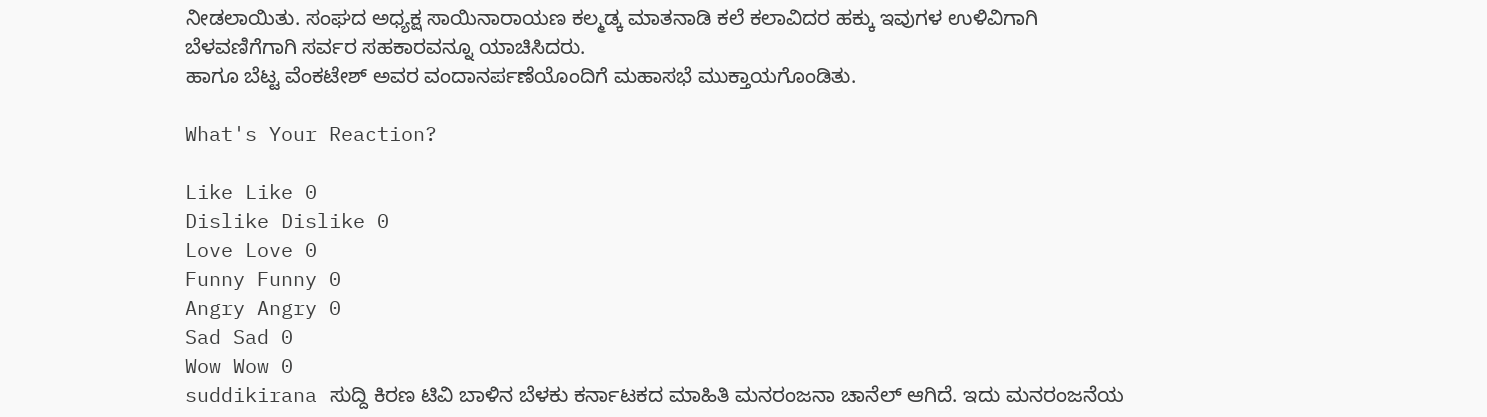ನೀಡಲಾಯಿತು. ಸಂಘದ ಅಧ್ಯಕ್ಷ ಸಾಯಿನಾರಾಯಣ ಕಲ್ಮಡ್ಕ ಮಾತನಾಡಿ ಕಲೆ ಕಲಾವಿದರ ಹಕ್ಕು ಇವುಗಳ ಉಳಿವಿಗಾಗಿ ಬೆಳವಣಿಗೆಗಾಗಿ ಸರ್ವರ ಸಹಕಾರವನ್ನೂ ಯಾಚಿಸಿದರು.
ಹಾಗೂ ಬೆಟ್ಟ ವೆಂಕಟೇಶ್ ಅವರ ವಂದಾನರ್ಪಣೆಯೊಂದಿಗೆ ಮಹಾಸಭೆ ಮುಕ್ತಾಯಗೊಂಡಿತು.

What's Your Reaction?

Like Like 0
Dislike Dislike 0
Love Love 0
Funny Funny 0
Angry Angry 0
Sad Sad 0
Wow Wow 0
suddikirana ಸುದ್ದಿ ಕಿರಣ ಟಿವಿ ಬಾಳಿನ ಬೆಳಕು ಕರ್ನಾಟಕದ ಮಾಹಿತಿ ಮನರಂಜನಾ ಚಾನೆಲ್ ಆಗಿದೆ. ಇದು ಮನರಂಜನೆಯ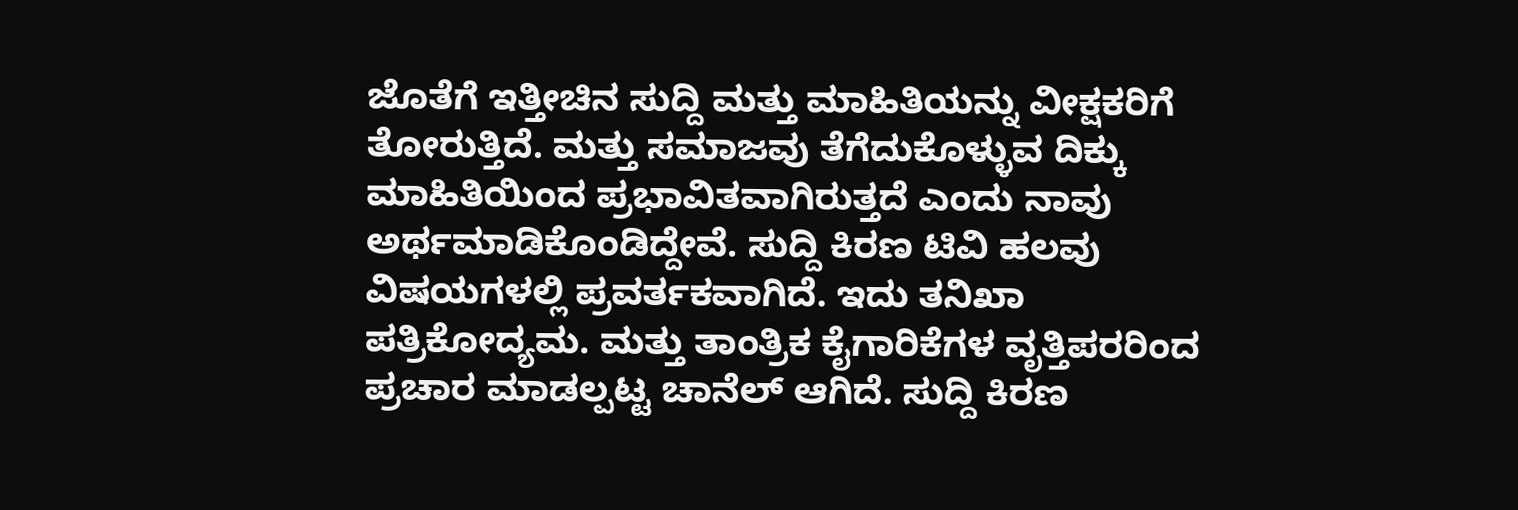ಜೊತೆಗೆ ಇತ್ತೀಚಿನ ಸುದ್ದಿ ಮತ್ತು ಮಾಹಿತಿಯನ್ನು ವೀಕ್ಷಕರಿಗೆ ತೋರುತ್ತಿದೆ. ಮತ್ತು ಸಮಾಜವು ತೆಗೆದುಕೊಳ್ಳುವ ದಿಕ್ಕು ಮಾಹಿತಿಯಿಂದ ಪ್ರಭಾವಿತವಾಗಿರುತ್ತದೆ ಎಂದು ನಾವು ಅರ್ಥಮಾಡಿಕೊಂಡಿದ್ದೇವೆ. ಸುದ್ದಿ ಕಿರಣ ಟಿವಿ ಹಲವು ವಿಷಯಗಳಲ್ಲಿ ಪ್ರವರ್ತಕವಾಗಿದೆ. ಇದು ತನಿಖಾ ಪತ್ರಿಕೋದ್ಯಮ. ಮತ್ತು ತಾಂತ್ರಿಕ ಕೈಗಾರಿಕೆಗಳ ವೃತ್ತಿಪರರಿಂದ ಪ್ರಚಾರ ಮಾಡಲ್ಪಟ್ಟ ಚಾನೆಲ್ ಆಗಿದೆ. ಸುದ್ದಿ ಕಿರಣ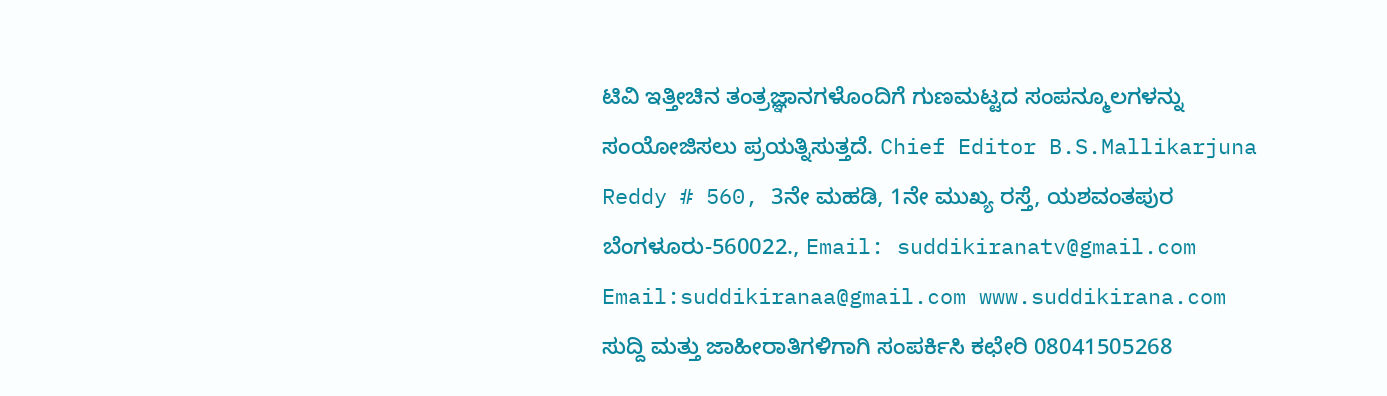ಟಿವಿ ಇತ್ತೀಚಿನ ತಂತ್ರಜ್ಞಾನಗಳೊಂದಿಗೆ ಗುಣಮಟ್ಟದ ಸಂಪನ್ಮೂಲಗಳನ್ನು ಸಂಯೋಜಿಸಲು ಪ್ರಯತ್ನಿಸುತ್ತದೆ. Chief Editor B.S.Mallikarjuna Reddy # 560, 3ನೇ ಮಹಡಿ, 1ನೇ ಮುಖ್ಯ ರಸ್ತೆ, ಯಶವಂತಪುರ ಬೆಂಗಳೂರು-560022., Email: suddikiranatv@gmail.com Email:suddikiranaa@gmail.com www.suddikirana.com ಸುದ್ದಿ ಮತ್ತು ಜಾಹೀರಾತಿಗಳಿಗಾಗಿ ಸಂಪರ್ಕಿಸಿ ಕಛೇರಿ 08041505268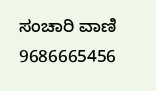ಸಂಚಾರಿ ವಾಣಿ 9686665456